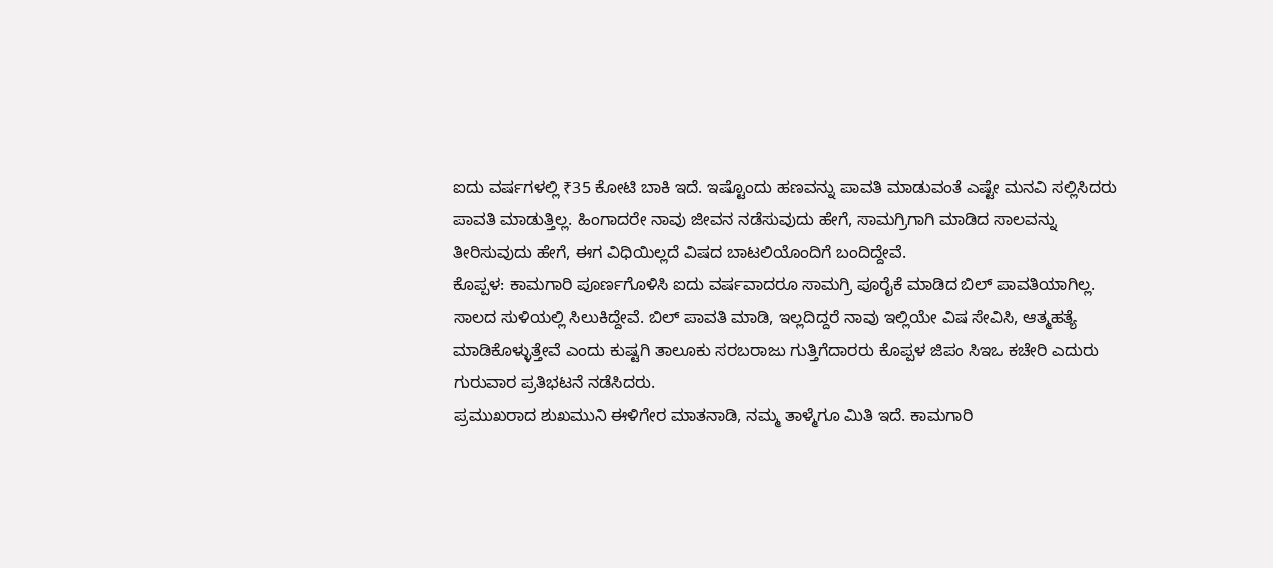ಐದು ವರ್ಷಗಳಲ್ಲಿ ₹35 ಕೋಟಿ ಬಾಕಿ ಇದೆ. ಇಷ್ಟೊಂದು ಹಣವನ್ನು ಪಾವತಿ ಮಾಡುವಂತೆ ಎಷ್ಟೇ ಮನವಿ ಸಲ್ಲಿಸಿದರು ಪಾವತಿ ಮಾಡುತ್ತಿಲ್ಲ. ಹಿಂಗಾದರೇ ನಾವು ಜೀವನ ನಡೆಸುವುದು ಹೇಗೆ, ಸಾಮಗ್ರಿಗಾಗಿ ಮಾಡಿದ ಸಾಲವನ್ನು ತೀರಿಸುವುದು ಹೇಗೆ, ಈಗ ವಿಧಿಯಿಲ್ಲದೆ ವಿಷದ ಬಾಟಲಿಯೊಂದಿಗೆ ಬಂದಿದ್ದೇವೆ.
ಕೊಪ್ಪಳ: ಕಾಮಗಾರಿ ಪೂರ್ಣಗೊಳಿಸಿ ಐದು ವರ್ಷವಾದರೂ ಸಾಮಗ್ರಿ ಪೂರೈಕೆ ಮಾಡಿದ ಬಿಲ್ ಪಾವತಿಯಾಗಿಲ್ಲ. ಸಾಲದ ಸುಳಿಯಲ್ಲಿ ಸಿಲುಕಿದ್ದೇವೆ. ಬಿಲ್ ಪಾವತಿ ಮಾಡಿ, ಇಲ್ಲದಿದ್ದರೆ ನಾವು ಇಲ್ಲಿಯೇ ವಿಷ ಸೇವಿಸಿ, ಆತ್ಮಹತ್ಯೆ ಮಾಡಿಕೊಳ್ಳುತ್ತೇವೆ ಎಂದು ಕುಷ್ಟಗಿ ತಾಲೂಕು ಸರಬರಾಜು ಗುತ್ತಿಗೆದಾರರು ಕೊಪ್ಪಳ ಜಿಪಂ ಸಿಇಒ ಕಚೇರಿ ಎದುರು ಗುರುವಾರ ಪ್ರತಿಭಟನೆ ನಡೆಸಿದರು.
ಪ್ರಮುಖರಾದ ಶುಖಮುನಿ ಈಳಿಗೇರ ಮಾತನಾಡಿ, ನಮ್ಮ ತಾಳ್ಮೆಗೂ ಮಿತಿ ಇದೆ. ಕಾಮಗಾರಿ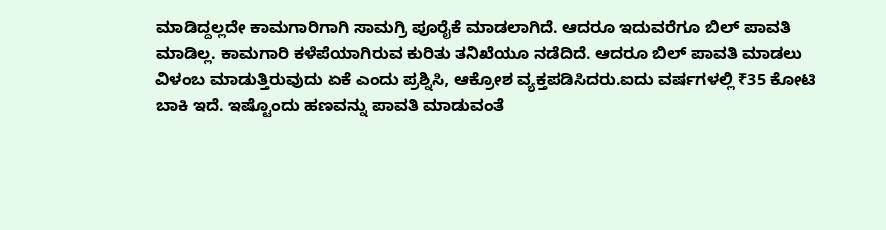ಮಾಡಿದ್ದಲ್ಲದೇ ಕಾಮಗಾರಿಗಾಗಿ ಸಾಮಗ್ರಿ ಪೂರೈಕೆ ಮಾಡಲಾಗಿದೆ. ಆದರೂ ಇದುವರೆಗೂ ಬಿಲ್ ಪಾವತಿ ಮಾಡಿಲ್ಲ. ಕಾಮಗಾರಿ ಕಳೆಪೆಯಾಗಿರುವ ಕುರಿತು ತನಿಖೆಯೂ ನಡೆದಿದೆ. ಆದರೂ ಬಿಲ್ ಪಾವತಿ ಮಾಡಲು ವಿಳಂಬ ಮಾಡುತ್ತಿರುವುದು ಏಕೆ ಎಂದು ಪ್ರಶ್ನಿಸಿ, ಆಕ್ರೋಶ ವ್ಯಕ್ತಪಡಿಸಿದರು.ಐದು ವರ್ಷಗಳಲ್ಲಿ ₹35 ಕೋಟಿ ಬಾಕಿ ಇದೆ. ಇಷ್ಟೊಂದು ಹಣವನ್ನು ಪಾವತಿ ಮಾಡುವಂತೆ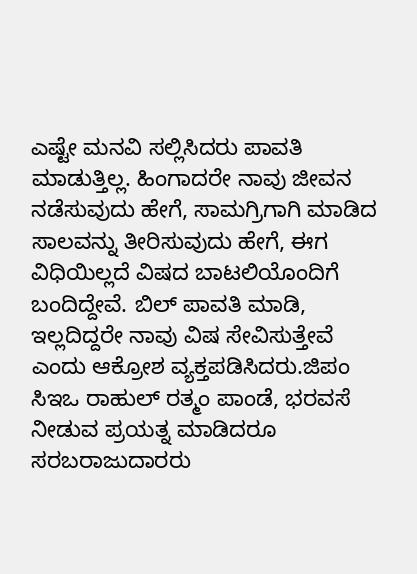ಎಷ್ಟೇ ಮನವಿ ಸಲ್ಲಿಸಿದರು ಪಾವತಿ ಮಾಡುತ್ತಿಲ್ಲ. ಹಿಂಗಾದರೇ ನಾವು ಜೀವನ ನಡೆಸುವುದು ಹೇಗೆ, ಸಾಮಗ್ರಿಗಾಗಿ ಮಾಡಿದ ಸಾಲವನ್ನು ತೀರಿಸುವುದು ಹೇಗೆ, ಈಗ ವಿಧಿಯಿಲ್ಲದೆ ವಿಷದ ಬಾಟಲಿಯೊಂದಿಗೆ ಬಂದಿದ್ದೇವೆ. ಬಿಲ್ ಪಾವತಿ ಮಾಡಿ, ಇಲ್ಲದಿದ್ದರೇ ನಾವು ವಿಷ ಸೇವಿಸುತ್ತೇವೆ ಎಂದು ಆಕ್ರೋಶ ವ್ಯಕ್ತಪಡಿಸಿದರು.ಜಿಪಂ ಸಿಇಒ ರಾಹುಲ್ ರತ್ಮಂ ಪಾಂಡೆ, ಭರವಸೆ ನೀಡುವ ಪ್ರಯತ್ನ ಮಾಡಿದರೂ ಸರಬರಾಜುದಾರರು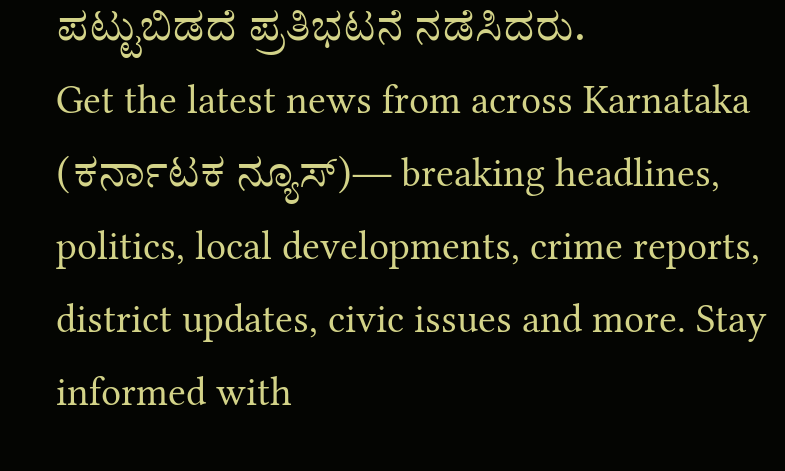ಪಟ್ಟುಬಿಡದೆ ಪ್ರತಿಭಟನೆ ನಡೆಸಿದರು.
Get the latest news from across Karnataka (ಕರ್ನಾಟಕ ನ್ಯೂಸ್)— breaking headlines, politics, local developments, crime reports, district updates, civic issues and more. Stay informed with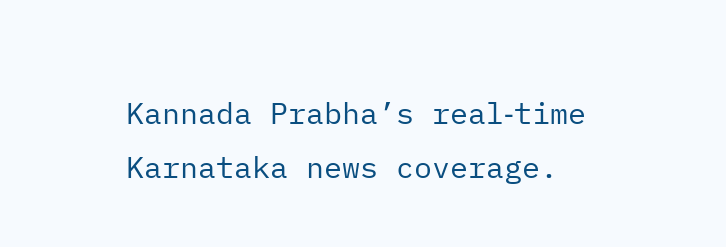Kannada Prabha’s real‑time Karnataka news coverage.